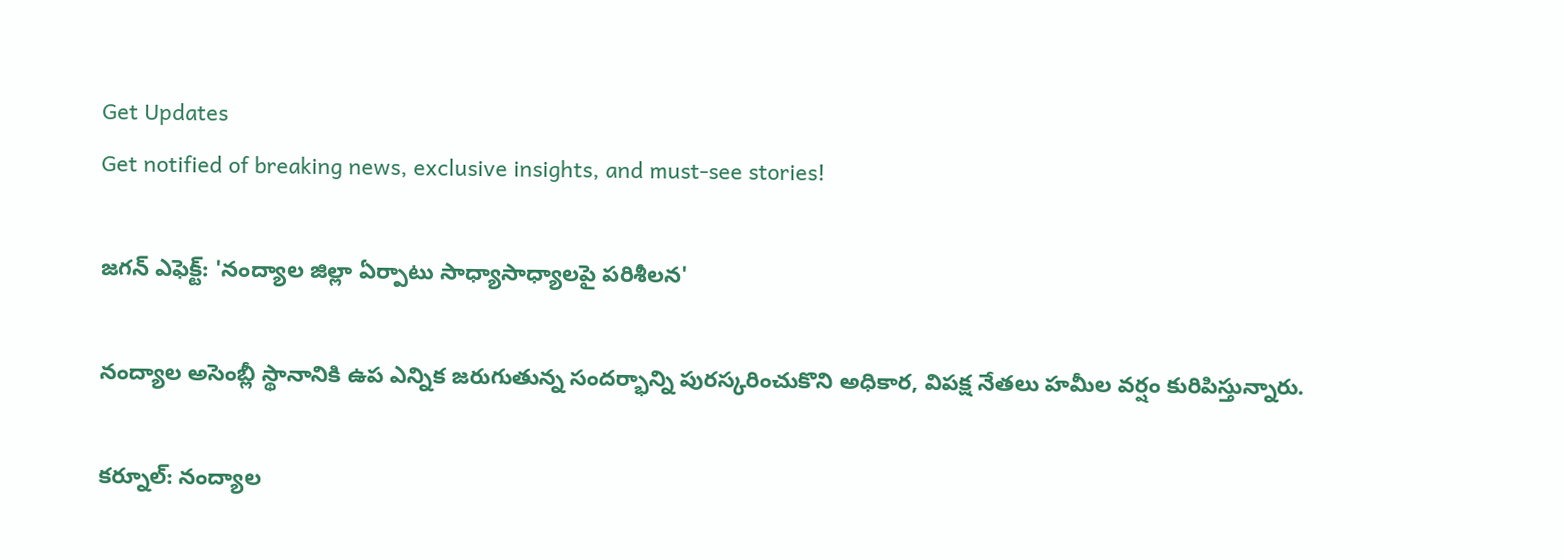Get Updates
Get notified of breaking news, exclusive insights, and must-see stories!

జగన్ ఎఫెక్ట్: 'నంద్యాల జిల్లా ఏర్పాటు సాధ్యాసాధ్యాలపై పరిశీలన'

నంద్యాల అసెంబ్లీ స్థానానికి ఉప ఎన్నిక జరుగుతున్న సందర్భాన్ని పురస్కరించుకొని అధికార, విపక్ష నేతలు హమీల వర్షం కురిపిస్తున్నారు.

కర్నూల్: నంద్యాల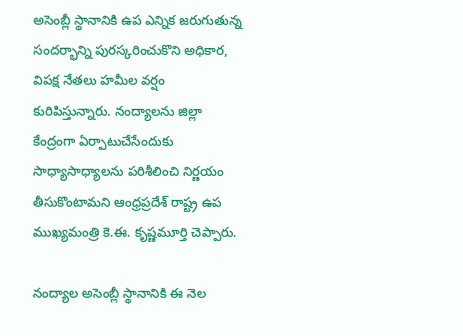అసెంబ్లీ స్థానానికి ఉప ఎన్నిక జరుగుతున్న సందర్భాన్ని పురస్కరించుకొని అధికార, విపక్ష నేతలు హమీల వర్షం కురిపిస్తున్నారు. నంద్యాలను జిల్లా కేంద్రంగా ఏర్పాటుచేసేందుకు సాధ్యాసాధ్యాలను పరిశీలించి నిర్ణయం తీసుకొంటామని ఆంధ్రప్రదేశ్ రాష్ట్ర ఉప ముఖ్యమంత్రి కె.ఈ. కృష్ణమూర్తి చెప్పారు.

నంద్యాల అసెంబ్లీ స్థానానికి ఈ నెల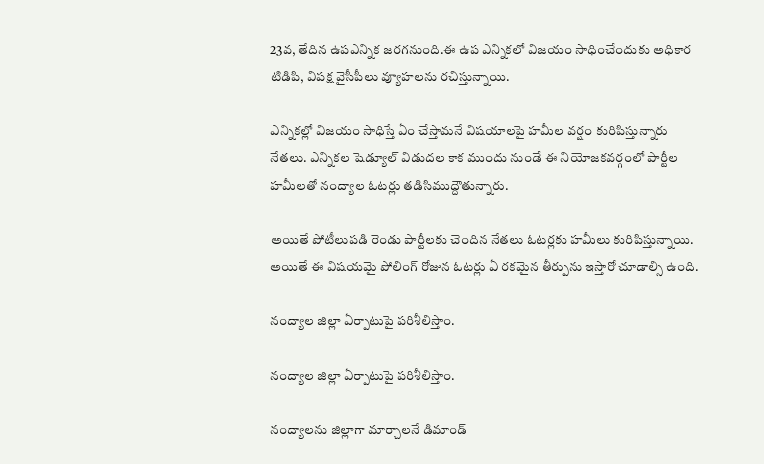23వ, తేదిన ఉపఎన్నిక జరగనుంది.ఈ ఉప ఎన్నికలో విజయం సాధించేందుకు అధికార టిడిపి, విపక్ష వైసీపీలు వ్యూహలను రచిస్తున్నాయి.

ఎన్నికల్లో విజయం సాధిస్తే ఏం చేస్తామనే విషయాలపై హమీల వర్షం కురిపిస్తున్నారు నేతలు. ఎన్నికల షెడ్యూల్ విడుదల కాక ముందు నుండే ఈ నియోజకవర్గంలో పార్టీల హమీలతో నంద్యాల ఓటర్లు తడిసిముద్దౌతున్నారు.

అయితే పోటీలుపడి రెండు పార్టీలకు చెందిన నేతలు ఓటర్లకు హమీలు కురిపిస్తున్నాయి. అయితే ఈ విషయమై పోలింగ్ రోజున ఓటర్లు ఏ రకమైన తీర్పును ఇస్తారో చూడాల్సి ఉంది.

నంద్యాల జిల్లా ఏర్పాటుపై పరిశీలిస్తాం.

నంద్యాల జిల్లా ఏర్పాటుపై పరిశీలిస్తాం.

నంద్యాలను జిల్లాగా మార్చాలనే డిమాండ్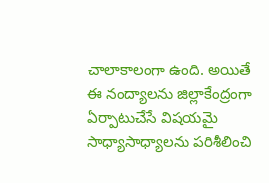చాలాకాలంగా ఉంది. అయితే ఈ నంద్యాలను జిల్లాకేంద్రంగా ఏర్పాటుచేసే విషయమై సాధ్యాసాధ్యాలను పరిశీలించి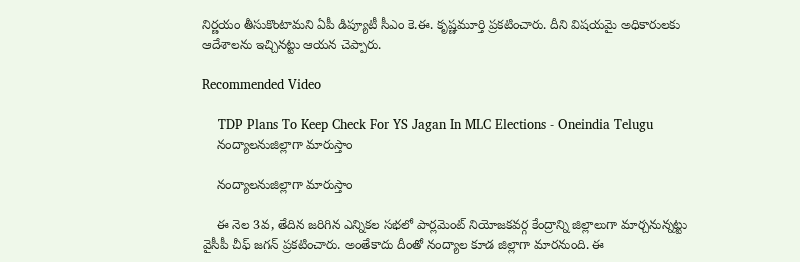నిర్ణయం తీసుకొంటామని ఏపీ డిప్యూటీ సీఎం కె.ఈ. కృష్ణమూర్తి ప్రకటించారు. దీని విషయమై అధికారులకు ఆదేశాలను ఇచ్చినట్టు ఆయన చెప్పారు.

Recommended Video

    TDP Plans To Keep Check For YS Jagan In MLC Elections - Oneindia Telugu
    నంద్యాలనుజిల్లాగా మారుస్తాం

    నంద్యాలనుజిల్లాగా మారుస్తాం

    ఈ నెల 3వ, తేదిన జరిగిన ఎన్నికల సభలో పార్లమెంట్ నియోజకవర్గ కేంద్రాన్ని జిల్లాలుగా మార్చనున్నట్టు వైసీపీ చీఫ్ జగన్ ప్రకటించారు. అంతేకాదు దీంతో నంద్యాల కూడ జిల్లాగా మారనుంది. ఈ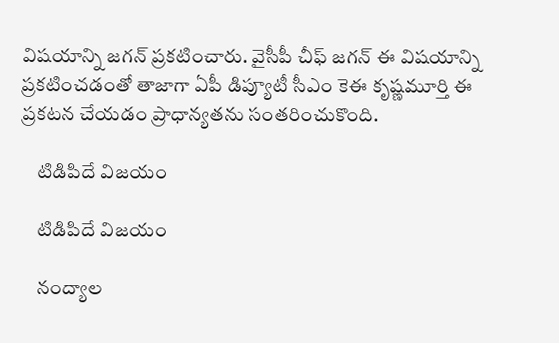విషయాన్ని జగన్ ప్రకటించారు. వైసీపీ చీఫ్ జగన్ ఈ విషయాన్ని ప్రకటించడంతో తాజాగా ఏపీ డిప్యూటీ సీఎం కెఈ కృష్ణమూర్తి ఈ ప్రకటన చేయడం ప్రాధాన్యతను సంతరించుకొంది.

    టిడిపిదే విజయం

    టిడిపిదే విజయం

    నంద్యాల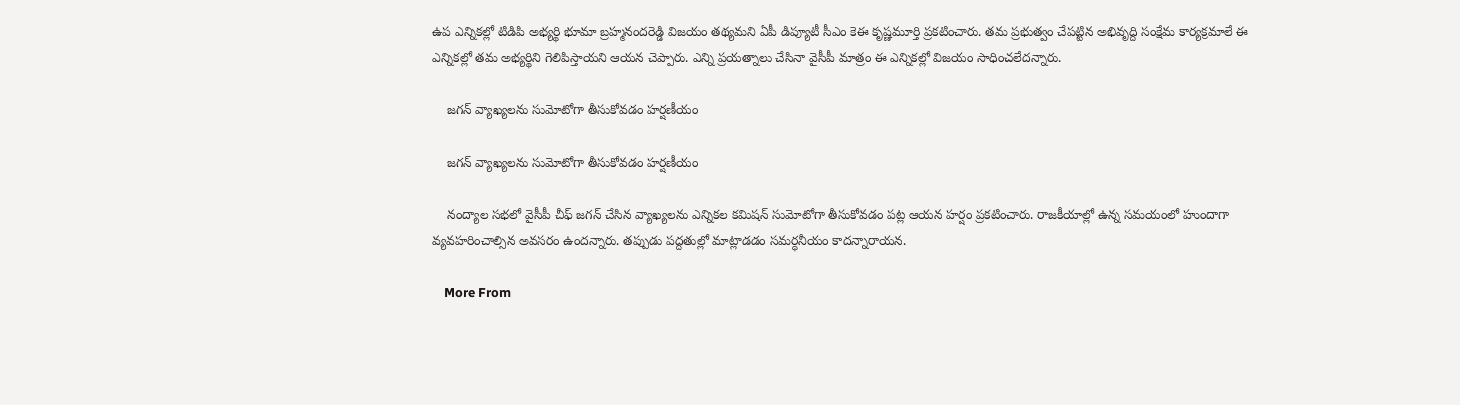ఉప ఎన్నికల్లో టిడిపి అభ్యర్థి భూమా బ్రహ్మనందరెడ్డి విజయం తథ్యమని ఏపీ డిప్యూటీ సీఎం కెఈ కృష్ణమూర్తి ప్రకటించారు. తమ ప్రభుత్వం చేపట్టిన అభివృద్ది సంక్షేమ కార్యక్రమాలే ఈ ఎన్నికల్లో తమ అభ్యర్థిని గెలిపిస్తాయని ఆయన చెప్పారు. ఎన్ని ప్రయత్నాలు చేసినా వైసీపీ మాత్రం ఈ ఎన్నికల్లో విజయం సాధించలేదన్నారు.

    జగన్ వ్యాఖ్యలను సుమోటోగా తీసుకోవడం హర్షణీయం

    జగన్ వ్యాఖ్యలను సుమోటోగా తీసుకోవడం హర్షణీయం

    నంద్యాల సభలో వైసీపీ చీఫ్ జగన్ చేసిన వ్యాఖ్యలను ఎన్నికల కమిషన్ సుమోటోగా తీసుకోవడం పట్ల ఆయన హర్షం ప్రకటించారు. రాజకీయాల్లో ఉన్న సమయంలో హుందాగా వ్యవహరించాల్సిన అవసరం ఉందన్నారు. తప్పుడు పద్దతుల్లో మాట్లాడడం సమర్ధనీయం కాదన్నారాయన.

    More From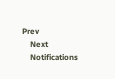Prev
    Next
    Notifications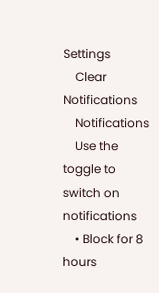Settings
    Clear Notifications
    Notifications
    Use the toggle to switch on notifications
    • Block for 8 hours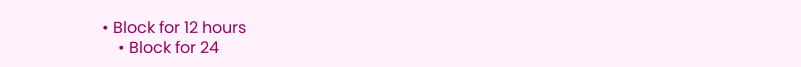• Block for 12 hours
    • Block for 24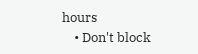hours
    • Don't block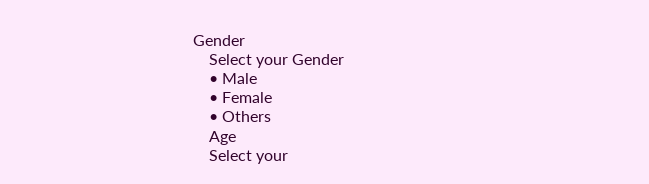Gender
    Select your Gender
    • Male
    • Female
    • Others
    Age
    Select your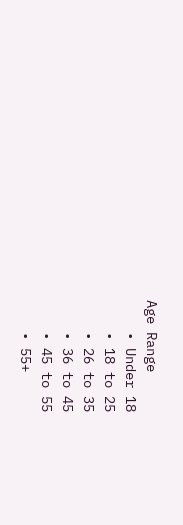Age Range
    • Under 18
    • 18 to 25
    • 26 to 35
    • 36 to 45
    • 45 to 55
    • 55+